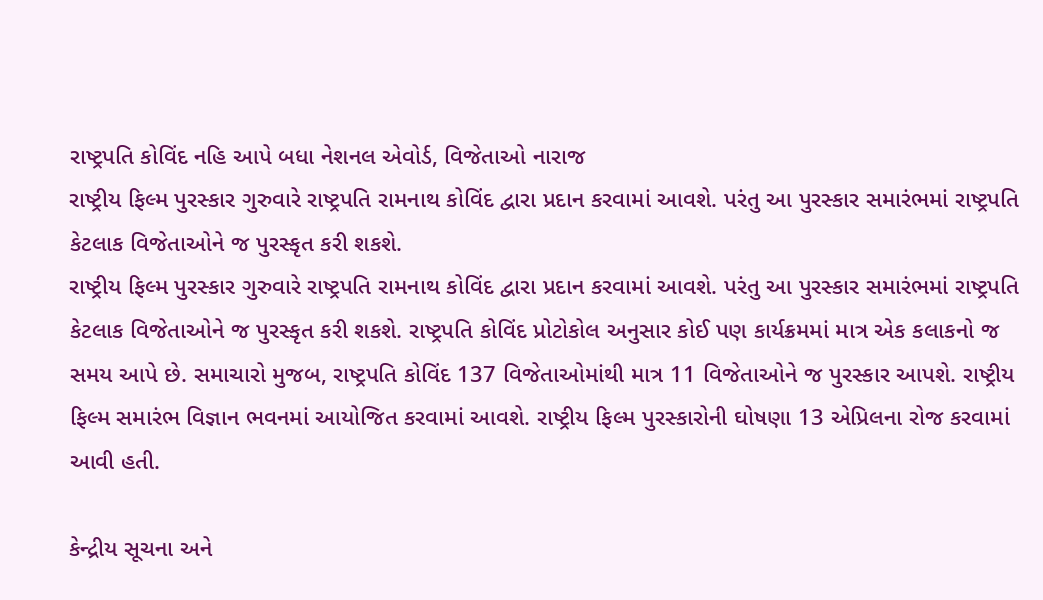રાષ્ટ્રપતિ કોવિંદ નહિ આપે બધા નેશનલ એવોર્ડ, વિજેતાઓ નારાજ
રાષ્ટ્રીય ફિલ્મ પુરસ્કાર ગુરુવારે રાષ્ટ્રપતિ રામનાથ કોવિંદ દ્વારા પ્રદાન કરવામાં આવશે. પરંતુ આ પુરસ્કાર સમારંભમાં રાષ્ટ્રપતિ કેટલાક વિજેતાઓને જ પુરસ્કૃત કરી શકશે.
રાષ્ટ્રીય ફિલ્મ પુરસ્કાર ગુરુવારે રાષ્ટ્રપતિ રામનાથ કોવિંદ દ્વારા પ્રદાન કરવામાં આવશે. પરંતુ આ પુરસ્કાર સમારંભમાં રાષ્ટ્રપતિ કેટલાક વિજેતાઓને જ પુરસ્કૃત કરી શકશે. રાષ્ટ્રપતિ કોવિંદ પ્રોટોકોલ અનુસાર કોઈ પણ કાર્યક્રમમાં માત્ર એક કલાકનો જ સમય આપે છે. સમાચારો મુજબ, રાષ્ટ્રપતિ કોવિંદ 137 વિજેતાઓમાંથી માત્ર 11 વિજેતાઓને જ પુરસ્કાર આપશે. રાષ્ટ્રીય ફિલ્મ સમારંભ વિજ્ઞાન ભવનમાં આયોજિત કરવામાં આવશે. રાષ્ટ્રીય ફિલ્મ પુરસ્કારોની ઘોષણા 13 એપ્રિલના રોજ કરવામાં આવી હતી.

કેન્દ્રીય સૂચના અને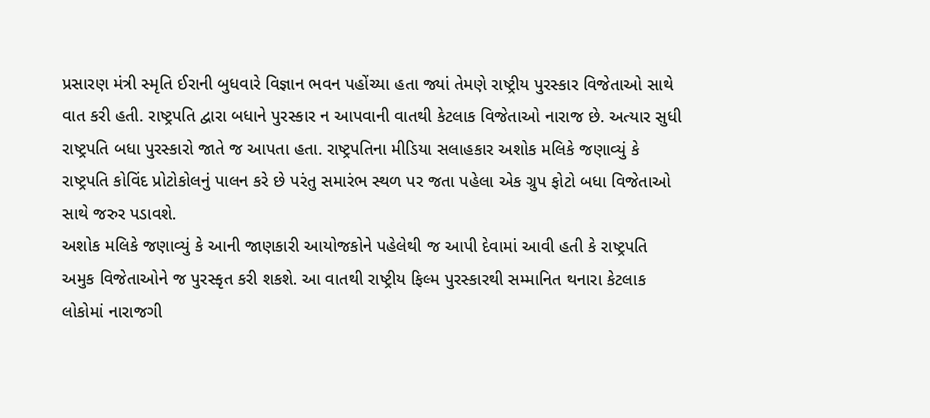પ્રસારણ મંત્રી સ્મૃતિ ઈરાની બુધવારે વિજ્ઞાન ભવન પહોંચ્યા હતા જ્યાં તેમણે રાષ્ટ્રીય પુરસ્કાર વિજેતાઓ સાથે વાત કરી હતી. રાષ્ટ્રપતિ દ્વારા બધાને પુરસ્કાર ન આપવાની વાતથી કેટલાક વિજેતાઓ નારાજ છે. અત્યાર સુધી રાષ્ટ્રપતિ બધા પુરસ્કારો જાતે જ આપતા હતા. રાષ્ટ્રપતિના મીડિયા સલાહકાર અશોક મલિકે જણાવ્યું કે રાષ્ટ્રપતિ કોવિંદ પ્રોટોકોલનું પાલન કરે છે પરંતુ સમારંભ સ્થળ પર જતા પહેલા એક ગ્રુપ ફોટો બધા વિજેતાઓ સાથે જરુર પડાવશે.
અશોક મલિકે જણાવ્યું કે આની જાણકારી આયોજકોને પહેલેથી જ આપી દેવામાં આવી હતી કે રાષ્ટ્રપતિ અમુક વિજેતાઓને જ પુરસ્કૃત કરી શકશે. આ વાતથી રાષ્ટ્રીય ફિલ્મ પુરસ્કારથી સમ્માનિત થનારા કેટલાક લોકોમાં નારાજગી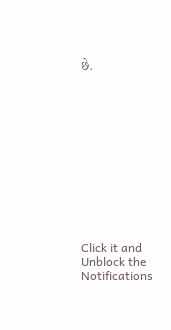છે.












Click it and Unblock the Notifications